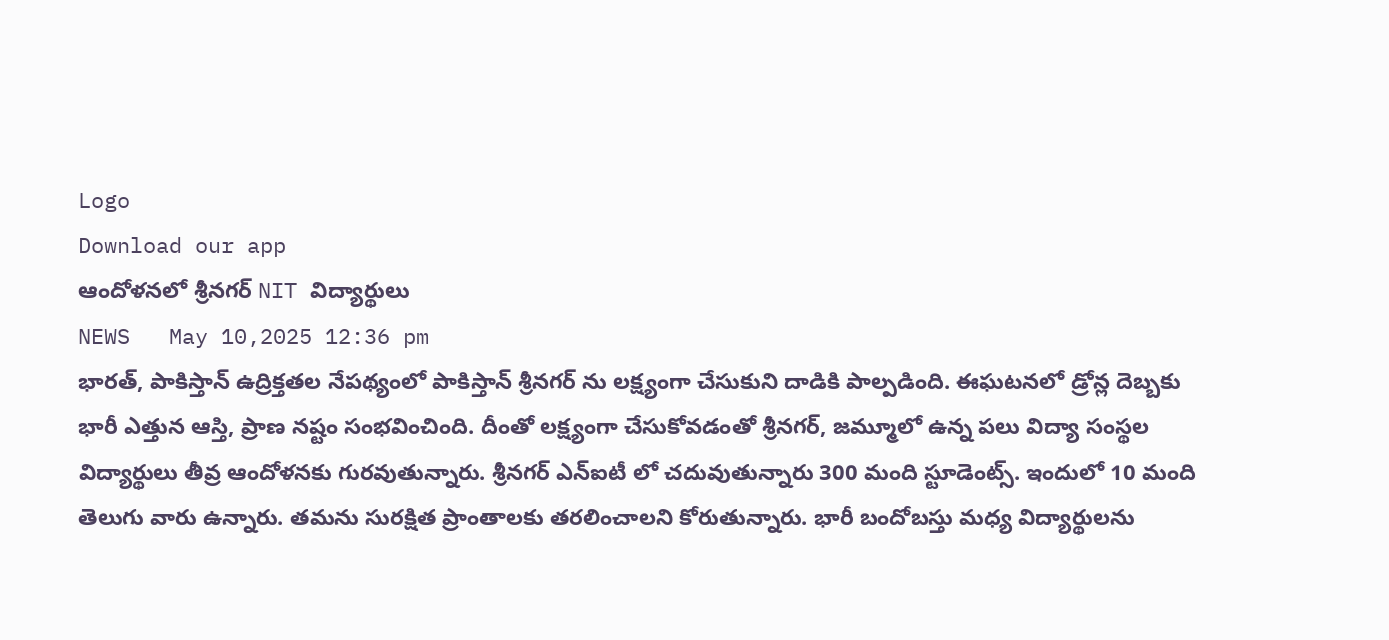Logo
Download our app
ఆందోళనలో శ్రీనగర్ NIT విద్యార్థులు
NEWS   May 10,2025 12:36 pm
భార‌త్, పాకిస్తాన్ ఉద్రిక్త‌త‌ల నేప‌థ్యంలో పాకిస్తాన్ శ్రీ‌న‌గ‌ర్ ను ల‌క్ష్యంగా చేసుకుని దాడికి పాల్ప‌డింది. ఈఘ‌ట‌న‌లో డ్రోన్ల దెబ్బ‌కు భారీ ఎత్తున ఆస్తి, ప్రాణ న‌ష్టం సంభ‌వించింది. దీంతో ల‌క్ష్యంగా చేసుకోవ‌డంతో శ్రీ‌న‌గ‌ర్, జ‌మ్మూలో ఉన్న ప‌లు విద్యా సంస్థ‌ల విద్యార్థులు తీవ్ర ఆందోళ‌న‌కు గుర‌వుతున్నారు. శ్రీ‌న‌గ‌ర్ ఎన్ఐటీ లో చ‌దువుతున్నారు 300 మంది స్టూడెంట్స్. ఇందులో 10 మంది తెలుగు వారు ఉన్నారు. త‌మ‌ను సుర‌క్షిత ప్రాంతాల‌కు త‌ర‌లించాల‌ని కోరుతున్నారు. భారీ బందోబ‌స్తు మ‌ధ్య విద్యార్థుల‌ను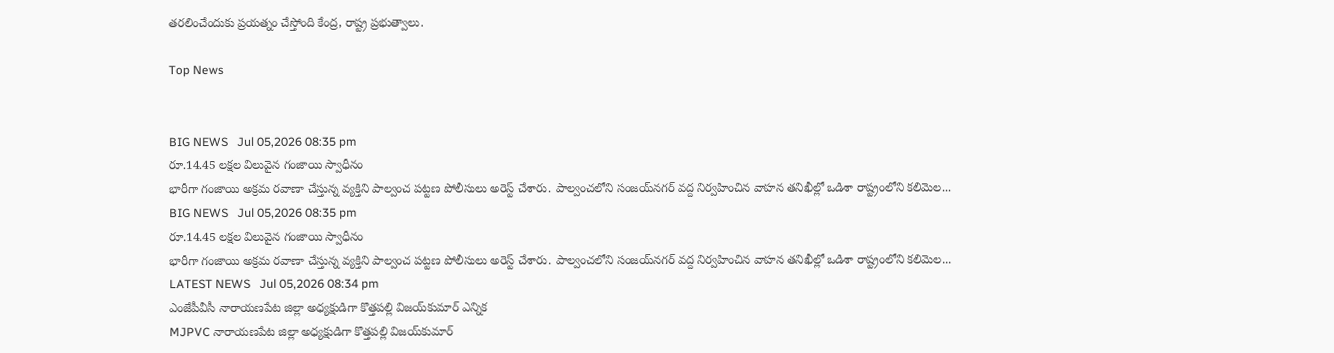త‌ర‌లించేందుకు ప్ర‌య‌త్నం చేస్తోంది కేంద్ర‌, రాష్ట్ర ప్ర‌భుత్వాలు.

Top News


BIG NEWS   Jul 05,2026 08:35 pm
రూ.14.45 లక్షల విలువైన గంజాయి స్వాధీనం
భారీగా గంజాయి అక్రమ రవాణా చేస్తున్న వ్యక్తిని పాల్వంచ పట్టణ పోలీసులు అరెస్ట్ చేశారు. పాల్వంచలోని సంజయ్‌నగర్ వద్ద నిర్వహించిన వాహన తనిఖీల్లో ఒడిశా రాష్ట్రంలోని కలిమెల...
BIG NEWS   Jul 05,2026 08:35 pm
రూ.14.45 లక్షల విలువైన గంజాయి స్వాధీనం
భారీగా గంజాయి అక్రమ రవాణా చేస్తున్న వ్యక్తిని పాల్వంచ పట్టణ పోలీసులు అరెస్ట్ చేశారు. పాల్వంచలోని సంజయ్‌నగర్ వద్ద నిర్వహించిన వాహన తనిఖీల్లో ఒడిశా రాష్ట్రంలోని కలిమెల...
LATEST NEWS   Jul 05,2026 08:34 pm
ఎంజేపీవీసీ నారాయణపేట జిల్లా అధ్యక్షుడిగా కొత్తపల్లి విజయ్‌కుమార్ ఎన్నిక
MJPVC నారాయణపేట జిల్లా అధ్యక్షుడిగా కొత్తపల్లి విజయ్‌కుమార్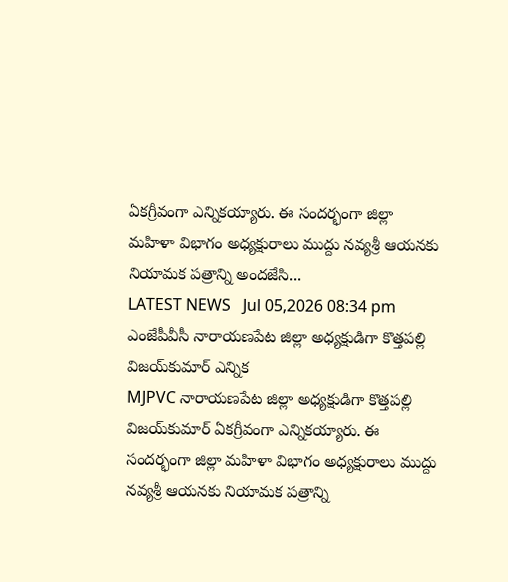ఏకగ్రీవంగా ఎన్నికయ్యారు. ఈ సందర్భంగా జిల్లా మహిళా విభాగం అధ్యక్షురాలు ముద్దు నవ్యశ్రీ ఆయనకు నియామక పత్రాన్ని అందజేసి...
LATEST NEWS   Jul 05,2026 08:34 pm
ఎంజేపీవీసీ నారాయణపేట జిల్లా అధ్యక్షుడిగా కొత్తపల్లి విజయ్‌కుమార్ ఎన్నిక
MJPVC నారాయణపేట జిల్లా అధ్యక్షుడిగా కొత్తపల్లి విజయ్‌కుమార్ ఏకగ్రీవంగా ఎన్నికయ్యారు. ఈ సందర్భంగా జిల్లా మహిళా విభాగం అధ్యక్షురాలు ముద్దు నవ్యశ్రీ ఆయనకు నియామక పత్రాన్ని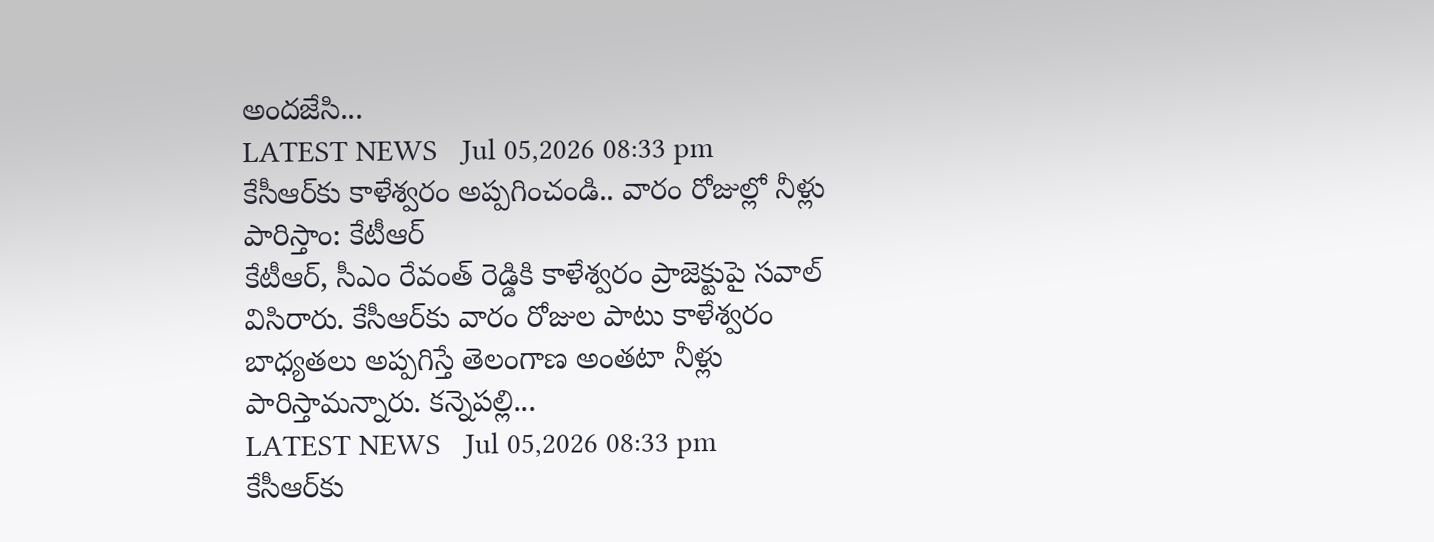అందజేసి...
LATEST NEWS   Jul 05,2026 08:33 pm
కేసీఆర్‌కు కాళేశ్వరం అప్పగించండి.. వారం రోజుల్లో నీళ్లు పారిస్తాం: కేటీఆర్
కేటీఆర్, సీఎం రేవంత్ రెడ్డికి కాళేశ్వరం ప్రాజెక్టుపై సవాల్ విసిరారు. కేసీఆర్‌కు వారం రోజుల పాటు కాళేశ్వరం బాధ్యతలు అప్పగిస్తే తెలంగాణ అంతటా నీళ్లు పారిస్తామన్నారు. కన్నెపల్లి...
LATEST NEWS   Jul 05,2026 08:33 pm
కేసీఆర్‌కు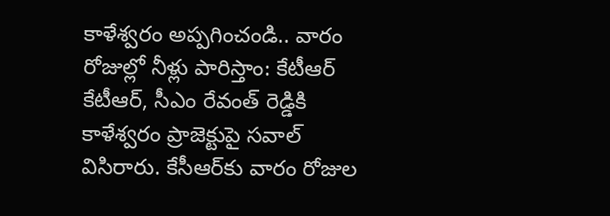కాళేశ్వరం అప్పగించండి.. వారం రోజుల్లో నీళ్లు పారిస్తాం: కేటీఆర్
కేటీఆర్, సీఎం రేవంత్ రెడ్డికి కాళేశ్వరం ప్రాజెక్టుపై సవాల్ విసిరారు. కేసీఆర్‌కు వారం రోజుల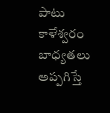పాటు కాళేశ్వరం బాధ్యతలు అప్పగిస్తే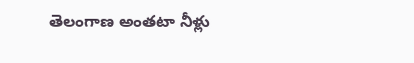తెలంగాణ అంతటా నీళ్లు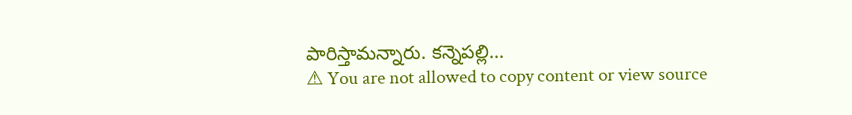పారిస్తామన్నారు. కన్నెపల్లి...
⚠ You are not allowed to copy content or view source